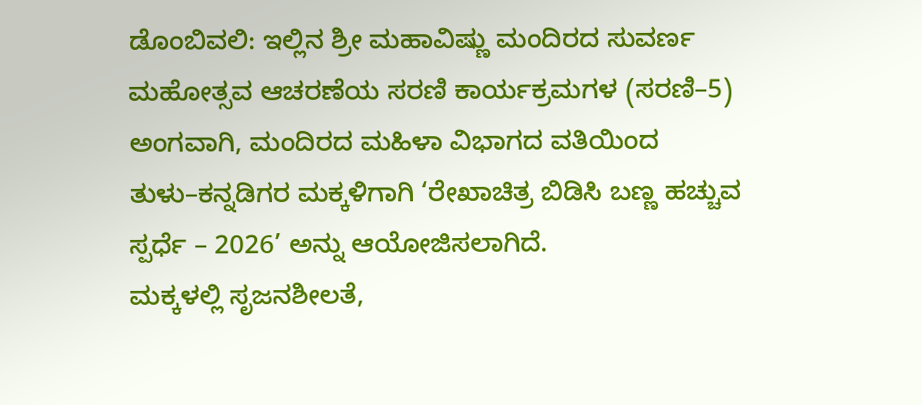ಡೊಂಬಿವಲಿ: ಇಲ್ಲಿನ ಶ್ರೀ ಮಹಾವಿಷ್ಣು ಮಂದಿರದ ಸುವರ್ಣ ಮಹೋತ್ಸವ ಆಚರಣೆಯ ಸರಣಿ ಕಾರ್ಯಕ್ರಮಗಳ (ಸರಣಿ–5) ಅಂಗವಾಗಿ, ಮಂದಿರದ ಮಹಿಳಾ ವಿಭಾಗದ ವತಿಯಿಂದ ತುಳು–ಕನ್ನಡಿಗರ ಮಕ್ಕಳಿಗಾಗಿ ‘ರೇಖಾಚಿತ್ರ ಬಿಡಿಸಿ ಬಣ್ಣ ಹಚ್ಚುವ ಸ್ಪರ್ಧೆ – 2026’ ಅನ್ನು ಆಯೋಜಿಸಲಾಗಿದೆ.
ಮಕ್ಕಳಲ್ಲಿ ಸೃಜನಶೀಲತೆ,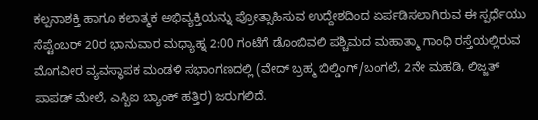ಕಲ್ಪನಾಶಕ್ತಿ ಹಾಗೂ ಕಲಾತ್ಮಕ ಅಭಿವ್ಯಕ್ತಿಯನ್ನು ಪ್ರೋತ್ಸಾಹಿಸುವ ಉದ್ದೇಶದಿಂದ ಏರ್ಪಡಿಸಲಾಗಿರುವ ಈ ಸ್ಪರ್ಧೆಯು ಸೆಪ್ಟೆಂಬರ್ 20ರ ಭಾನುವಾರ ಮಧ್ಯಾಹ್ನ 2:00 ಗಂಟೆಗೆ ಡೊಂಬಿವಲಿ ಪಶ್ಚಿಮದ ಮಹಾತ್ಮಾ ಗಾಂಧಿ ರಸ್ತೆಯಲ್ಲಿರುವ ಮೊಗವೀರ ವ್ಯವಸ್ಥಾಪಕ ಮಂಡಳಿ ಸಭಾಂಗಣದಲ್ಲಿ (ವೇದ್ ಬ್ರಹ್ಮ ಬಿಲ್ಡಿಂಗ್/ಬಂಗಲೆ, 2ನೇ ಮಹಡಿ, ಲಿಜ್ಜತ್ ಪಾಪಡ್ ಮೇಲೆ, ಎಸ್ಬಿಐ ಬ್ಯಾಂಕ್ ಹತ್ತಿರ) ಜರುಗಲಿದೆ.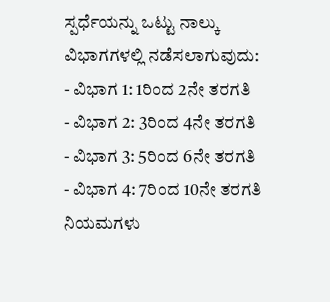ಸ್ಪರ್ಧೆಯನ್ನು ಒಟ್ಟು ನಾಲ್ಕು ವಿಭಾಗಗಳಲ್ಲಿ ನಡೆಸಲಾಗುವುದು:
- ವಿಭಾಗ 1: 1ರಿಂದ 2ನೇ ತರಗತಿ
- ವಿಭಾಗ 2: 3ರಿಂದ 4ನೇ ತರಗತಿ
- ವಿಭಾಗ 3: 5ರಿಂದ 6ನೇ ತರಗತಿ
- ವಿಭಾಗ 4: 7ರಿಂದ 10ನೇ ತರಗತಿ
ನಿಯಮಗಳು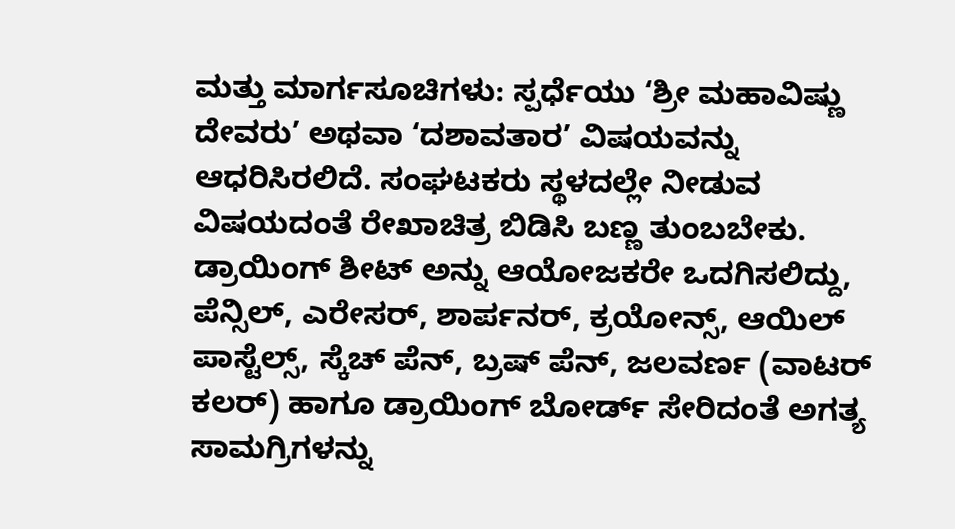ಮತ್ತು ಮಾರ್ಗಸೂಚಿಗಳು: ಸ್ಪರ್ಧೆಯು ‘ಶ್ರೀ ಮಹಾವಿಷ್ಣು ದೇವರು’ ಅಥವಾ ‘ದಶಾವತಾರ’ ವಿಷಯವನ್ನು ಆಧರಿಸಿರಲಿದೆ. ಸಂಘಟಕರು ಸ್ಥಳದಲ್ಲೇ ನೀಡುವ ವಿಷಯದಂತೆ ರೇಖಾಚಿತ್ರ ಬಿಡಿಸಿ ಬಣ್ಣ ತುಂಬಬೇಕು. ಡ್ರಾಯಿಂಗ್ ಶೀಟ್ ಅನ್ನು ಆಯೋಜಕರೇ ಒದಗಿಸಲಿದ್ದು, ಪೆನ್ಸಿಲ್, ಎರೇಸರ್, ಶಾರ್ಪನರ್, ಕ್ರಯೋನ್ಸ್, ಆಯಿಲ್ ಪಾಸ್ಟೆಲ್ಸ್, ಸ್ಕೆಚ್ ಪೆನ್, ಬ್ರಷ್ ಪೆನ್, ಜಲವರ್ಣ (ವಾಟರ್ ಕಲರ್) ಹಾಗೂ ಡ್ರಾಯಿಂಗ್ ಬೋರ್ಡ್ ಸೇರಿದಂತೆ ಅಗತ್ಯ ಸಾಮಗ್ರಿಗಳನ್ನು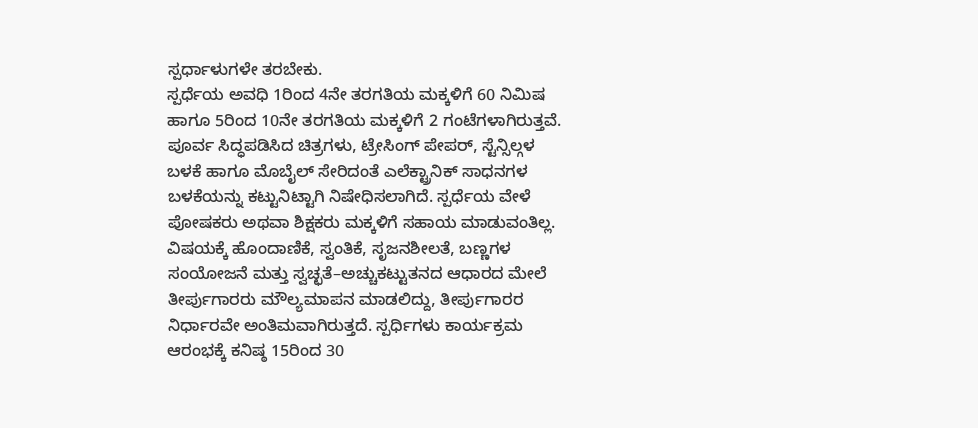ಸ್ಪರ್ಧಾಳುಗಳೇ ತರಬೇಕು.
ಸ್ಪರ್ಧೆಯ ಅವಧಿ 1ರಿಂದ 4ನೇ ತರಗತಿಯ ಮಕ್ಕಳಿಗೆ 60 ನಿಮಿಷ ಹಾಗೂ 5ರಿಂದ 10ನೇ ತರಗತಿಯ ಮಕ್ಕಳಿಗೆ 2 ಗಂಟೆಗಳಾಗಿರುತ್ತವೆ. ಪೂರ್ವ ಸಿದ್ಧಪಡಿಸಿದ ಚಿತ್ರಗಳು, ಟ್ರೇಸಿಂಗ್ ಪೇಪರ್, ಸ್ಟೆನ್ಸಿಲ್ಗಳ ಬಳಕೆ ಹಾಗೂ ಮೊಬೈಲ್ ಸೇರಿದಂತೆ ಎಲೆಕ್ಟ್ರಾನಿಕ್ ಸಾಧನಗಳ ಬಳಕೆಯನ್ನು ಕಟ್ಟುನಿಟ್ಟಾಗಿ ನಿಷೇಧಿಸಲಾಗಿದೆ. ಸ್ಪರ್ಧೆಯ ವೇಳೆ ಪೋಷಕರು ಅಥವಾ ಶಿಕ್ಷಕರು ಮಕ್ಕಳಿಗೆ ಸಹಾಯ ಮಾಡುವಂತಿಲ್ಲ.
ವಿಷಯಕ್ಕೆ ಹೊಂದಾಣಿಕೆ, ಸ್ವಂತಿಕೆ, ಸೃಜನಶೀಲತೆ, ಬಣ್ಣಗಳ ಸಂಯೋಜನೆ ಮತ್ತು ಸ್ವಚ್ಛತೆ–ಅಚ್ಚುಕಟ್ಟುತನದ ಆಧಾರದ ಮೇಲೆ ತೀರ್ಪುಗಾರರು ಮೌಲ್ಯಮಾಪನ ಮಾಡಲಿದ್ದು, ತೀರ್ಪುಗಾರರ ನಿರ್ಧಾರವೇ ಅಂತಿಮವಾಗಿರುತ್ತದೆ. ಸ್ಪರ್ಧಿಗಳು ಕಾರ್ಯಕ್ರಮ ಆರಂಭಕ್ಕೆ ಕನಿಷ್ಠ 15ರಿಂದ 30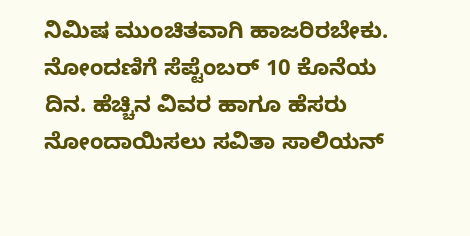ನಿಮಿಷ ಮುಂಚಿತವಾಗಿ ಹಾಜರಿರಬೇಕು.
ನೋಂದಣಿಗೆ ಸೆಪ್ಟೆಂಬರ್ 10 ಕೊನೆಯ ದಿನ. ಹೆಚ್ಚಿನ ವಿವರ ಹಾಗೂ ಹೆಸರು ನೋಂದಾಯಿಸಲು ಸವಿತಾ ಸಾಲಿಯನ್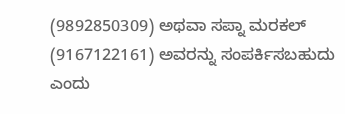(9892850309) ಅಥವಾ ಸಪ್ನಾ ಮರಕಲ್ (9167122161) ಅವರನ್ನು ಸಂಪರ್ಕಿಸಬಹುದು ಎಂದು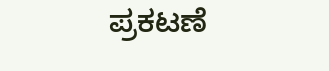ಪ್ರಕಟಣೆ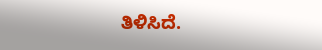ತಿಳಿಸಿದೆ.